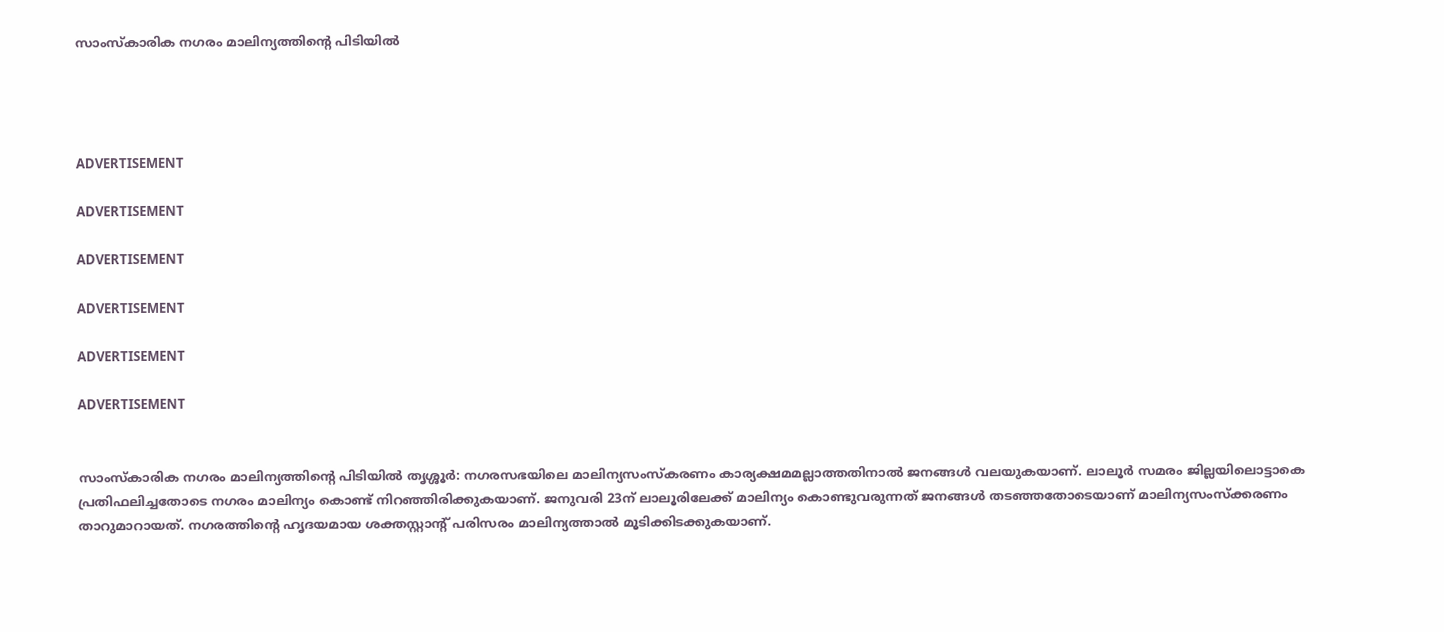സാംസ്കാരിക നഗരം മാലിന്യത്തിന്റെ പിടിയില്‍




ADVERTISEMENT

ADVERTISEMENT

ADVERTISEMENT

ADVERTISEMENT

ADVERTISEMENT

ADVERTISEMENT


സാംസ്കാരിക നഗരം മാലിന്യത്തിന്റെ പിടിയില്‍ തൃശ്ശൂര്‍: നഗരസഭയിലെ മാലിന്യസംസ്‌കരണം കാര്യക്ഷമമല്ലാത്തതിനാല്‍ ജനങ്ങള്‍ വലയുകയാണ്. ലാലൂര്‍ സമരം ജില്ലയിലൊട്ടാകെ പ്രതിഫലിച്ചതോടെ നഗരം മാലിന്യം കൊണ്ട് നിറഞ്ഞിരിക്കുകയാണ്. ജനുവരി 23ന് ലാലൂരിലേക്ക് മാലിന്യം കൊണ്ടുവരുന്നത് ജനങ്ങള്‍ തടഞ്ഞതോടെയാണ് മാലിന്യസംസ്ക്കരണം താറുമാറായത്. നഗരത്തിന്റെ ഹൃദയമായ ശക്തസ്റ്റാന്റ് പരിസരം മാലിന്യത്താല്‍ മൂടിക്കിടക്കുകയാണ്.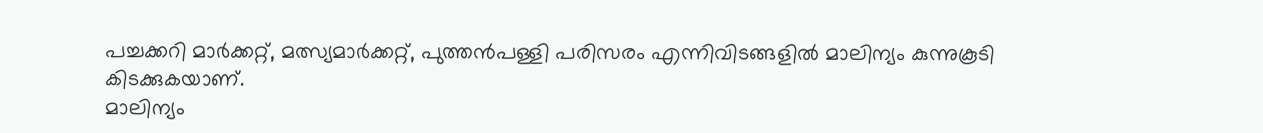പച്ചക്കറി മാര്‍ക്കറ്റ്, മത്സ്യമാര്‍ക്കറ്റ്, പുത്തന്‍പള്ളി പരിസരം എന്നിവിടങ്ങളില്‍ മാലിന്യം കുന്നുകൂടി കിടക്കുകയാണ്.
മാലിന്യം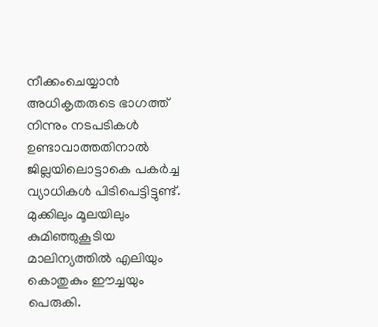നീക്കംചെയ്യാന്‍ അധികൃതരുടെ ഭാഗത്ത് നിന്നും നടപടികള്‍ ഉണ്ടാവാത്തതിനാല്‍ ജില്ലയിലൊട്ടാകെ പകര്‍ച്ച വ്യാധികള്‍ പിടിപെട്ടിട്ടുണ്ട്.
മുക്കിലും മൂലയിലും കുമിഞ്ഞുകൂടിയ മാലിന്യത്തില്‍ എലിയും കൊതുകും ഈച്ചയും പെരുകി.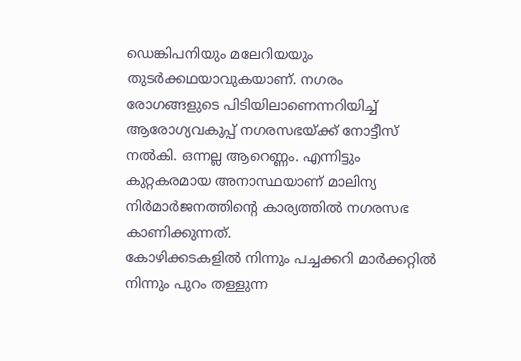ഡെങ്കിപനിയും മലേറിയയും തുടര്‍ക്കഥയാവുകയാണ്. നഗരം രോഗങ്ങളുടെ പിടിയിലാണെന്നറിയിച്ച് ആരോഗ്യവകുപ്പ് നഗരസഭയ്ക്ക് നോട്ടീസ് നല്‍കി. ഒന്നല്ല ആറെണ്ണം. എന്നിട്ടും കുറ്റകരമായ അനാസ്ഥയാണ് മാലിന്യ നിര്‍മാര്‍ജനത്തിന്റെ കാര്യത്തില്‍ നഗരസഭ കാണിക്കുന്നത്.
കോഴിക്കടകളില്‍ നിന്നും പച്ചക്കറി മാര്‍ക്കറ്റില്‍ നിന്നും പുറം തള്ളുന്ന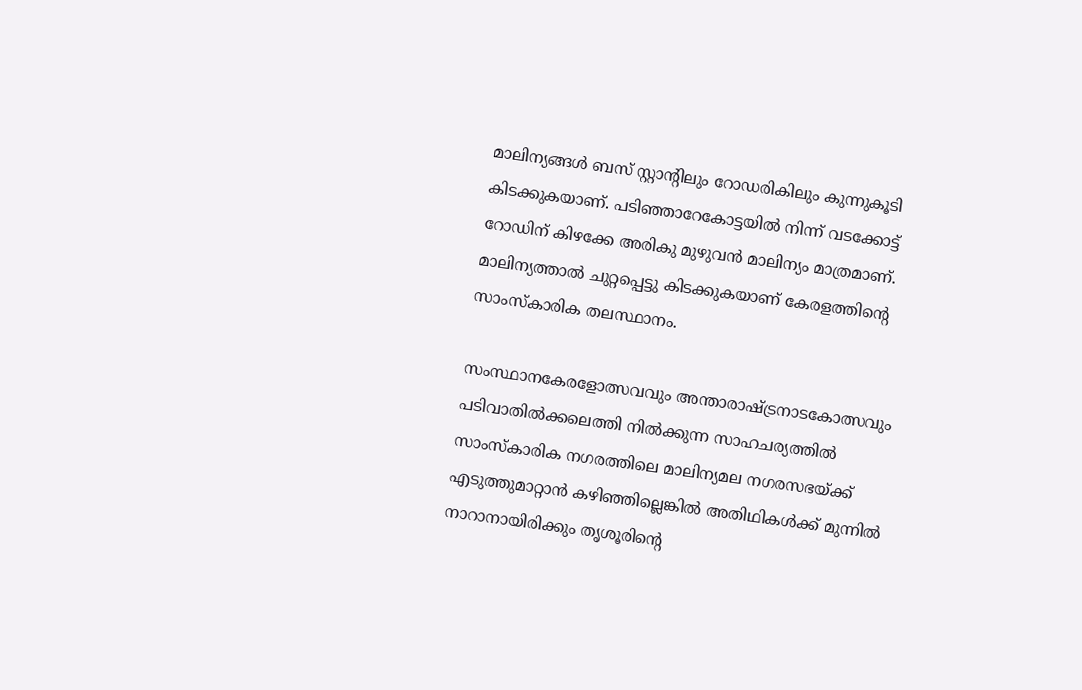മാലിന്യങ്ങള്‍ ബസ് സ്റ്റാന്റിലും റോഡരികിലും കുന്നുകൂടി കിടക്കുകയാണ്. പടിഞ്ഞാറേകോട്ടയില്‍ നിന്ന് വടക്കോട്ട് റോഡിന് കിഴക്കേ അരികു മുഴുവന്‍ മാലിന്യം മാത്രമാണ്. മാലിന്യത്താല്‍ ചുറ്റപ്പെട്ടു കിടക്കുകയാണ് കേരളത്തിന്റെ സാംസ്കാരിക തലസ്ഥാനം.

സംസ്ഥാനകേരളോത്സവവും അന്താരാഷ്ട്രനാടകോത്സവും പടിവാതില്‍ക്കലെത്തി നില്‍ക്കുന്ന സാഹചര്യത്തില്‍ സാംസ്കാരിക നഗരത്തിലെ മാലിന്യമല നഗരസഭയ്ക്ക് എടുത്തുമാറ്റാന്‍ കഴിഞ്ഞില്ലെങ്കില്‍ അതിഥികള്‍ക്ക് മുന്നില്‍ നാറാനായിരിക്കും തൃശൂരിന്റെ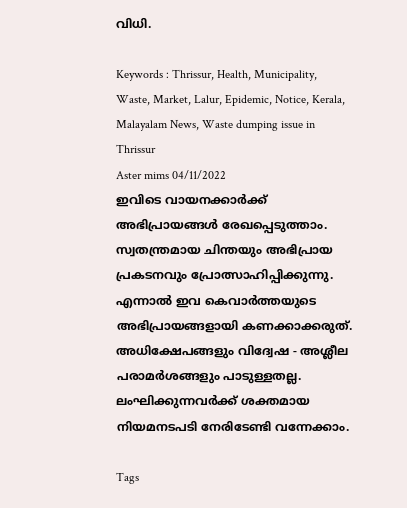വിധി.

Keywords : Thrissur, Health, Municipality, Waste, Market, Lalur, Epidemic, Notice, Kerala, Malayalam News, Waste dumping issue in Thrissur
Aster mims 04/11/2022
ഇവിടെ വായനക്കാർക്ക് അഭിപ്രായങ്ങൾ രേഖപ്പെടുത്താം. സ്വതന്ത്രമായ ചിന്തയും അഭിപ്രായ പ്രകടനവും പ്രോത്സാഹിപ്പിക്കുന്നു. എന്നാൽ ഇവ കെവാർത്തയുടെ അഭിപ്രായങ്ങളായി കണക്കാക്കരുത്. അധിക്ഷേപങ്ങളും വിദ്വേഷ - അശ്ലീല പരാമർശങ്ങളും പാടുള്ളതല്ല. ലംഘിക്കുന്നവർക്ക് ശക്തമായ നിയമനടപടി നേരിടേണ്ടി വന്നേക്കാം.

Tags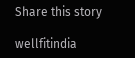Share this story

wellfitindia